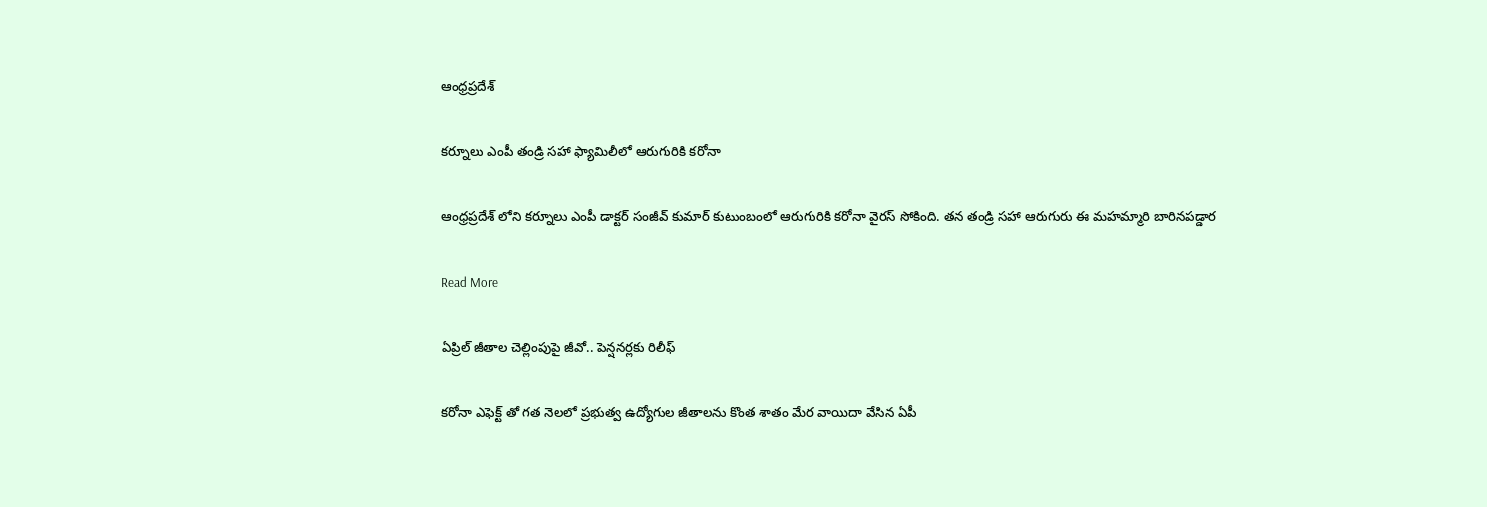ఆంధ్రప్రదేశ్

క‌ర్నూలు ఎంపీ తండ్రి స‌హా ఫ్యామిలీలో ఆరుగురికి క‌రోనా

ఆంధ్ర‌ప్ర‌దేశ్ లోని క‌ర్నూలు ఎంపీ డాక్ట‌ర్ సంజీవ్ కుమార్ కుటుంబంలో ఆరుగురికి క‌రోనా వైర‌స్ సోకింది. త‌న తండ్రి స‌హా ఆరుగురు ఈ మ‌హ‌మ్మారి బారిన‌ప‌డ్డార

Read More

ఏప్రిల్ జీతాల చెల్లింపుపై జీవో.. పెన్ష‌న‌ర్ల‌కు రిలీఫ్

క‌రోనా ఎఫెక్ట్ తో గ‌త నెల‌లో ప్ర‌భుత్వ ఉద్యోగుల జీతాల‌ను కొంత శాతం మేర వాయిదా వేసిన ఏపీ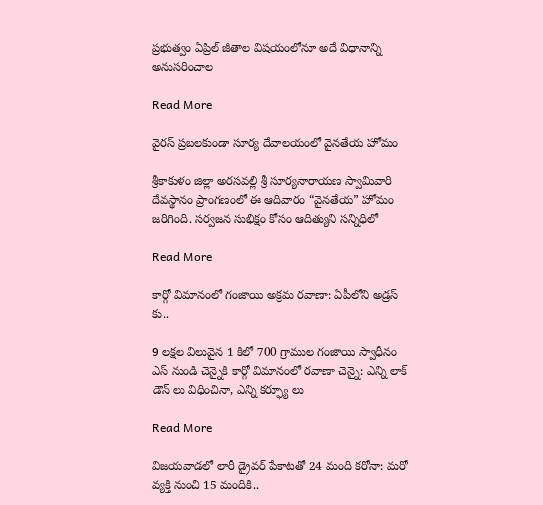ప్ర‌భుత్వం ఏప్రిల్ జీతాల విష‌యంలోనూ అదే విధానాన్ని అనుస‌రించాల

Read More

వైర‌స్ ప్ర‌బ‌ల‌కుండా సూర్య దేవాలయంలో వైనతేయ హోమం

శ్రీకాకుళం జిల్లా అరసవల్లి శ్రీ సూర్యనారాయణ స్వామివారి దేవస్థానం ప్రాంగణంలో ఈ ఆదివారం “వైనతేయ” హోమం జరిగింది. సర్వజన సుభిక్షం కోసం ఆదిత్యుని సన్నిధిలో

Read More

కార్గో విమానంలో గంజాయి అక్ర‌మ ర‌వాణా: ఏపీలోని అడ్ర‌స్ కు..

9 లక్షల విలువైన 1 కిలో 700 గ్రాముల గంజాయి స్వాధీనం ఎస్ నుండి చెన్నైకి కార్గో విమానంలో రవాణా చెన్నై: ఎన్ని లాక్ డౌన్ లు విధించినా, ఎన్ని క‌ర్ఫ్యూ లు

Read More

విజ‌య‌వాడ‌లో లారీ డ్రైవ‌ర్ పేకాట‌తో 24 మంది క‌రోనా: మ‌రో వ్య‌క్తి నుంచి 15 మందికి..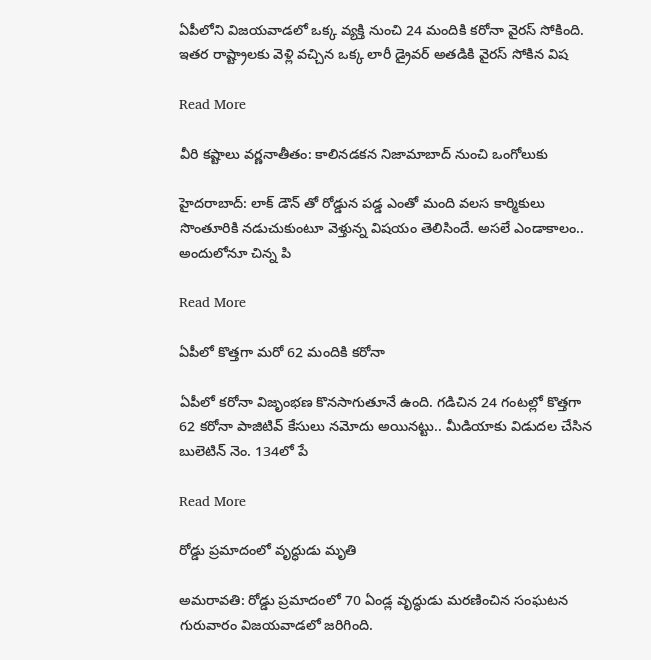ఏపీలోని విజ‌య‌వాడ‌లో ఒక్క వ్య‌క్తి నుంచి 24 మందికి క‌రోనా వైర‌స్ సోకింది. ఇత‌ర రాష్ట్రాల‌కు వెళ్లి వ‌చ్చిన ఒక్క లారీ డ్రైవ‌ర్ అత‌డికి వైర‌స్ సోకిన విష

Read More

వీరి క‌ష్టాలు వ‌ర్ణ‌నాతీతం: కాలిన‌డ‌క‌న‌ నిజామాబాద్ నుంచి ఒంగోలుకు

హైద‌రాబాద్: లాక్ డౌన్ తో రోడ్డున ప‌డ్డ ఎంతో మంది వ‌ల‌స కార్మికులు సొంతూరికి న‌డుచుకుంటూ వెళ్తున్న విష‌యం తెలిసిందే. అస‌లే ఎండాకాలం.. అందులోనూ చిన్న పి

Read More

ఏపీలో కొత్తగా మరో 62 మందికి కరోనా

ఏపీలో కరోనా విజృంభణ కొనసాగుతూనే ఉంది. గడిచిన 24 గంటల్లో కొత్తగా 62 కరోనా పాజిటివ్ కేసులు నమోదు అయినట్టు.. మీడియాకు విడుదల చేసిన బులెటిన్ నెం. 134లో పే

Read More

రోడ్డు ప్ర‌మాదంలో వృద్ధుడు మృతి

అమ‌రావ‌తి: రోడ్డు ప్ర‌మాదంలో 70 ఏండ్ల వృద్ధుడు మ‌ర‌ణించిన సంఘ‌ట‌న గురువారం విజ‌య‌వాడ‌లో జ‌రిగింది.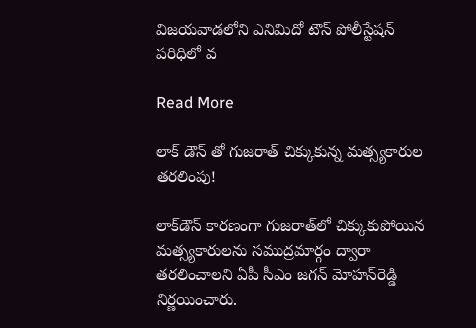విజ‌య‌వాడ‌లోని ఎనిమిదో టౌన్ పోలీస్టేష‌న్ ప‌రిధిలో వ

Read More

లాక్ డౌన్ తో గుజ‌రాత్ చిక్కుకున్న మ‌త్స్య‌కారుల త‌ర‌లింపు!

లాక్‌డౌన్‌ కారణంగా గుజరాత్‌లో చిక్కుకుపోయిన మత్స్యకారులను సముద్రమార్గం ద్వారా తరలించాలని ఏపీ సీఎం జగన్‌ మోహన్‌రెడ్డి నిర్ణయించారు.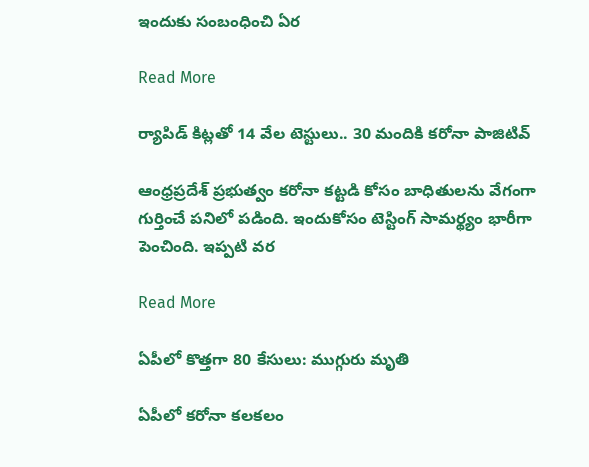ఇందుకు సంబంధించి ఏర

Read More

ర్యాపిడ్ కిట్ల‌తో 14 వేల టెస్టులు.. 30 మందికి క‌రోనా పాజిటివ్

ఆంధ్ర‌ప్ర‌దేశ్ ప్ర‌భుత్వం క‌రోనా క‌ట్ట‌డి కోసం బాధితుల‌ను వేగంగా గుర్తించే ప‌నిలో ప‌డింది. ఇందుకోసం టెస్టింగ్ సామ‌ర్థ్యం భారీగా పెంచింది. ఇప్ప‌టి వ‌ర‌

Read More

ఏపీలో కొత్త‌గా 80 కేసులు: ముగ్గురు మృతి

ఏపీలో క‌రోనా క‌ల‌క‌లం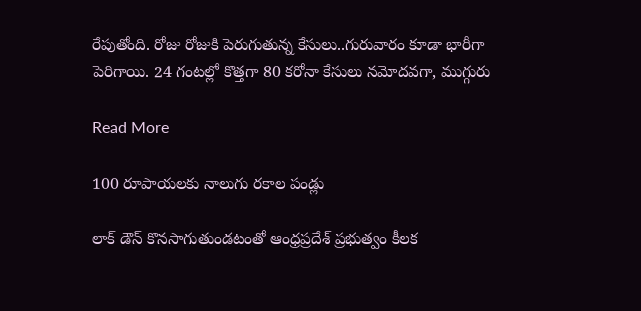రేపుతోంది. రోజు రోజుకి పెరుగుతున్న కేసులు..గురువారం కూడా భారీగా పెరిగాయి. 24 గంట‌ల్లో కొత్త‌గా 80 కరోనా కేసులు నమోదవగా, ముగ్గురు

Read More

100 రూపాయలకు నాలుగు రకాల పండ్లు

లాక్ డౌన్ కొనసాగుతుండటంతో ఆంధ్రప్రదేశ్ ప్రభుత్వం కీలక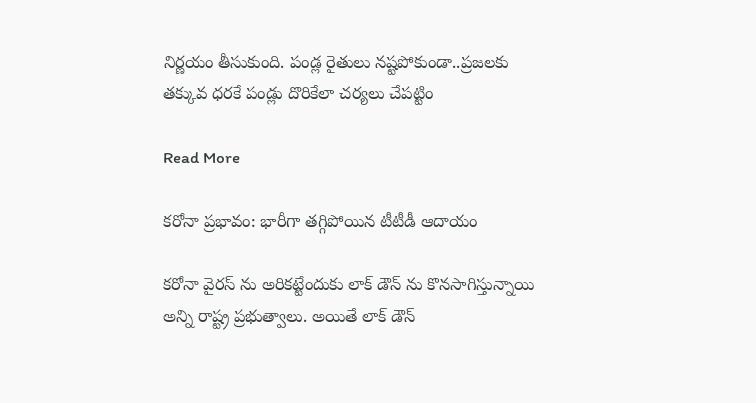నిర్ణయం తీసుకుంది. పండ్ల రైతులు నష్టపోకుండా..ప్రజలకు తక్కువ ధరకే పండ్లు దొరికేలా చర్యలు చేపట్టిం

Read More

కరోనా ప్రభావం: భారీగా తగ్గిపోయిన టీటీడీ ఆదాయం

కరోనా వైరస్ ను అరికట్టేందుకు లాక్ డౌన్ ను కొనసాగిస్తున్నాయి అన్ని రాష్ట్ర ప్రభుత్వాలు. అయితే లాక్ డౌన్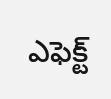ఎఫెక్ట్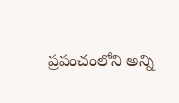ప్రపంచంలోని అన్ని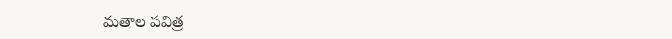మతాల పవిత్ర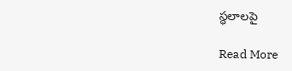స్థలాలపై

Read More